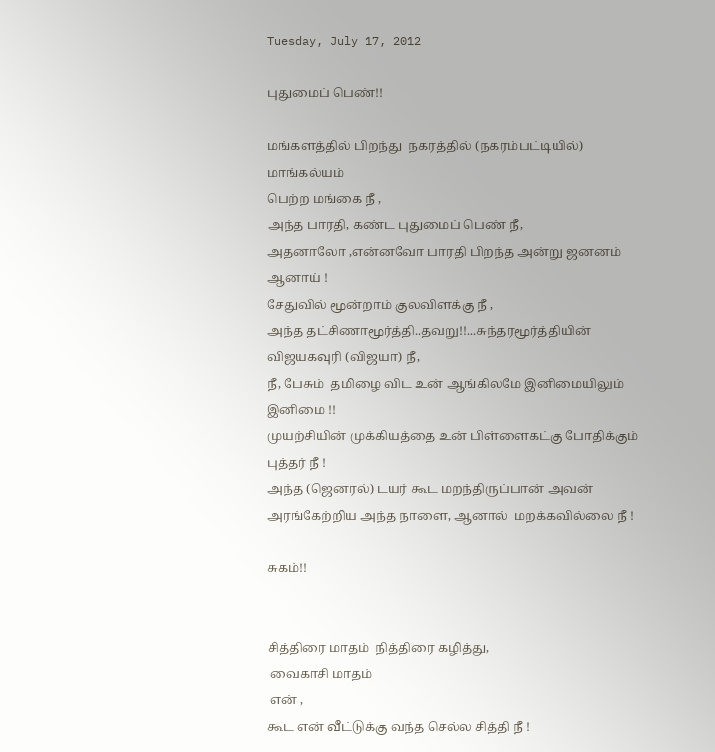Tuesday, July 17, 2012

புதுமைப் பெண்!!

மங்களத்தில் பிறந்து  நகரத்தில் (நகரம்பட்டியில்) மாங்கல்யம்
பெற்ற மங்கை நீ ,
அந்த பாரதி, கண்ட புதுமைப் பெண் நீ,
அதனாலோ ,என்னவோ பாரதி பிறந்த அன்று ஜனனம் ஆனாய் !
சேதுவில் மூன்றாம் குலவிளக்கு நீ ,
அந்த தட்சிணாமூர்த்தி..தவறு!!...சுந்தரமூர்த்தியின் விஜயகவுரி (விஜயா) நீ,
நீ, பேசும்  தமிழை விட உன் ஆங்கிலமே இனிமையிலும் இனிமை !!
முயற்சியின் முக்கியத்தை உன் பிள்ளைகட்கு போதிக்கும் புத்தர் நீ !
அந்த (ஜெனரல்) டயர் கூட மறந்திருப்பான் அவன் அரங்கேற்றிய அந்த நாளை, ஆனால்  மறக்கவில்லை நீ !

சுகம்!!


சித்திரை மாதம்  நித்திரை கழித்து,
 வைகாசி மாதம்
 என் ,
கூட என் வீட்டுக்கு வந்த செல்ல சித்தி நீ !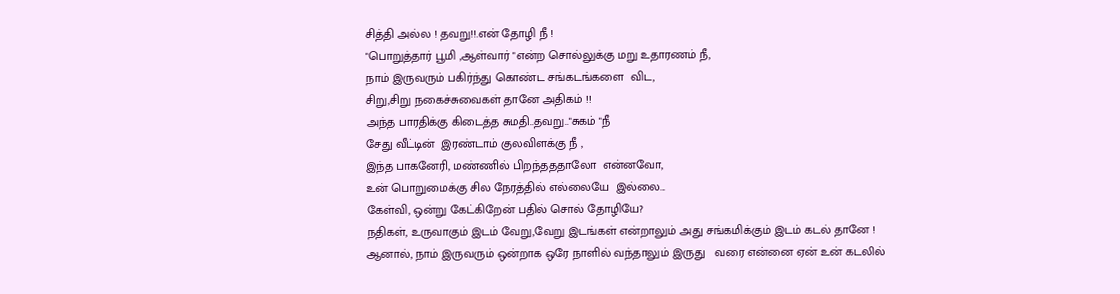சித்தி அல்ல ! தவறு!!.என் தோழி நீ !
"பொறுத்தார் பூமி ,ஆள்வார் "என்ற சொல்லுக்கு மறு உதாரணம் நீ,
நாம் இருவரும் பகிர்ந்து கொண்ட சங்கடங்களை  விட,
சிறு,சிறு நகைச்சுவைகள் தானே அதிகம் !!
அந்த பாரதிக்கு கிடைத்த சுமதி..தவறு.."சுகம் "நீ
சேது வீட்டின்  இரண்டாம் குலவிளக்கு நீ ,
இந்த பாகனேரி, மண்ணில் பிறந்தததாலோ  என்னவோ,
உன் பொறுமைக்கு சில நேரத்தில் எல்லையே  இல்லை...
கேள்வி, ஒன்று கேட்கிறேன் பதில் சொல் தோழியே?
நதிகள், உருவாகும் இடம் வேறு,வேறு இடங்கள் என்றாலும் அது சங்கமிக்கும் இடம் கடல் தானே !
ஆனால், நாம் இருவரும் ஒன்றாக ஒரே நாளில் வந்தாலும் இருது   வரை என்னை ஏன் உன் கடலில்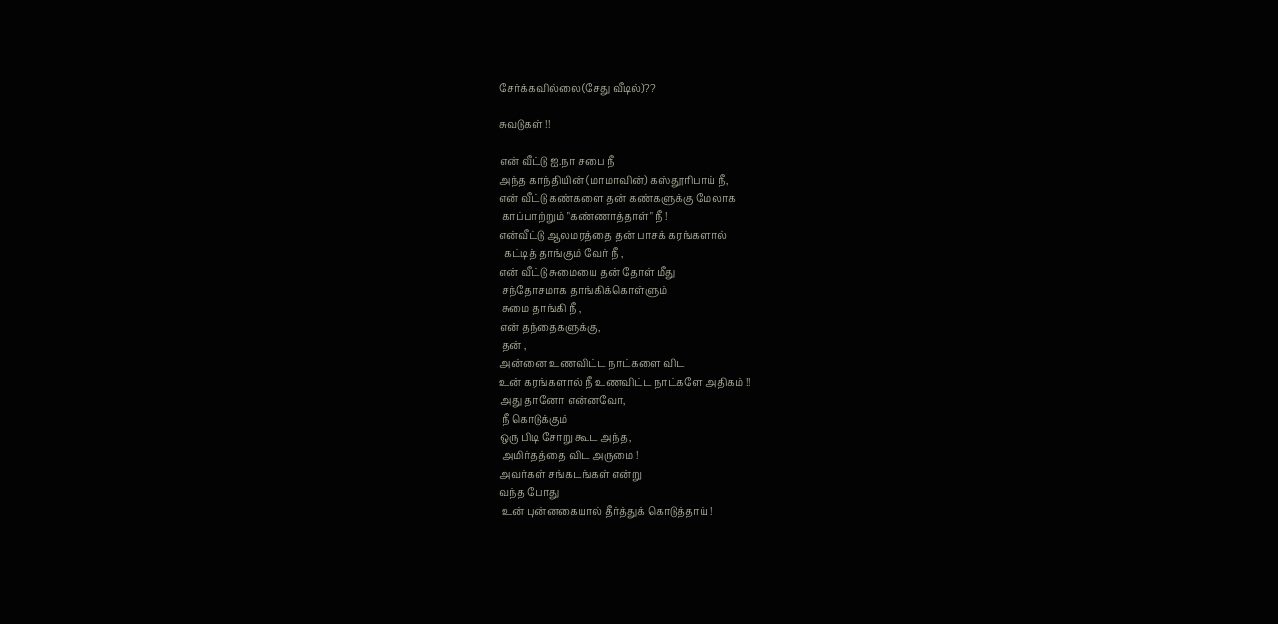சேர்க்கவில்லை(சேது வீடில்)??

சுவடுகள் !!

என் வீட்டு ஐ.நா சபை நீ
அந்த காந்தியின் (மாமாவின்) கஸ்தூரிபாய் நீ,
என் வீட்டு கண்களை தன் கண்களுக்கு மேலாக
 காப்பாற்றும் "கண்ணாத்தாள்" நீ !
என்வீட்டு ஆலமரத்தை தன் பாசக் கரங்களால்
  கட்டித் தாங்கும் வேர் நீ ,
என் வீட்டு சுமையை தன் தோள் மீது
 சந்தோசமாக தாங்கிக்கொள்ளும்
 சுமை தாங்கி நீ ,
என் தந்தைகளுக்கு,
 தன் ,
அன்னை உணவிட்ட நாட்களை விட
உன் கரங்களால் நீ உணவிட்ட நாட்களே அதிகம் !!
அது தானோ என்னவோ,
 நீ கொடுக்கும்
ஒரு பிடி சோறு கூட அந்த,
 அமிர்தத்தை விட அருமை !
அவர்கள் சங்கடங்கள் என்று
வந்த போது
 உன் புன்னகையால் தீர்த்துக் கொடுத்தாய் !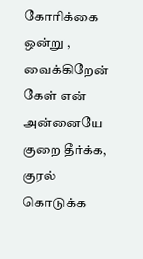கோரிக்கை ஒன்று ,
வைக்கிறேன் கேள் என் அன்னையே
குறை தீர்க்க, குரல் கொடுக்க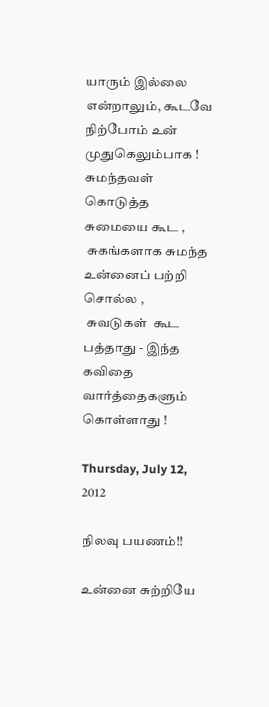யாரும் இல்லை என்றாலும், கூடவே நிற்போம் உன் முதுகெலும்பாக !
சுமந்தவள் கொடுத்த சுமையை கூட ,
 சுகங்களாக சுமந்த உன்னைப் பற்றி சொல்ல ,
 சுவடுகள்  கூட பத்தாது - இந்த
கவிதை வார்த்தைகளும் கொள்ளாது !

Thursday, July 12, 2012

நிலவு பயணம்!!

உன்னை சுற்றியே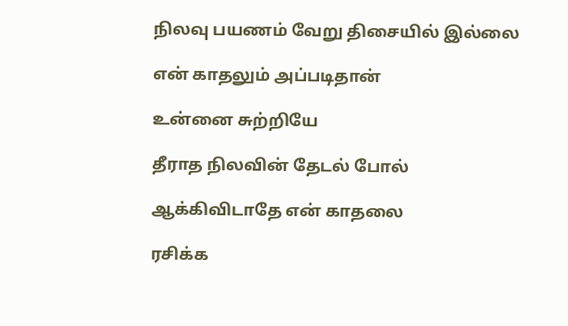நிலவு பயணம் வேறு திசையில் இல்லை

என் காதலும் அப்படிதான்

உன்னை சுற்றியே

தீராத நிலவின் தேடல் போல்

ஆக்கிவிடாதே என் காதலை

ரசிக்க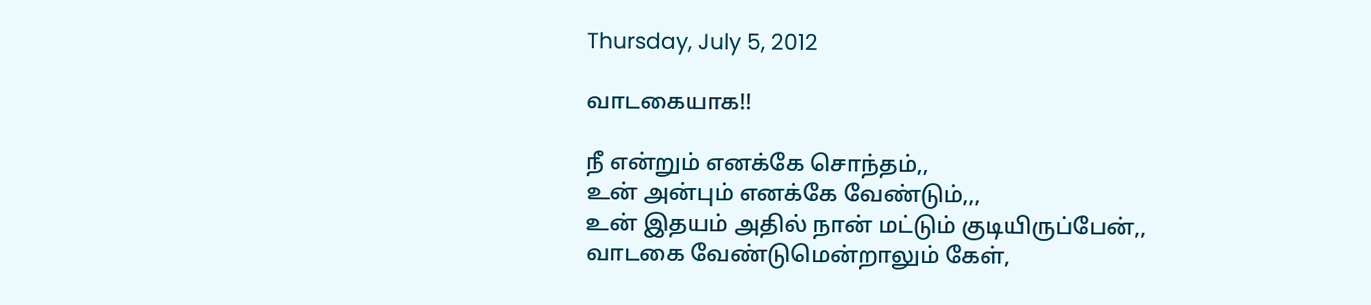Thursday, July 5, 2012

வாடகையாக!!

நீ என்றும் எனக்கே சொந்தம்,,
உன் அன்பும் எனக்கே வேண்டும்,,,
உன் இதயம் அதில் நான் மட்டும் குடியிருப்பேன்,,
வாடகை வேண்டுமென்றாலும் கேள்,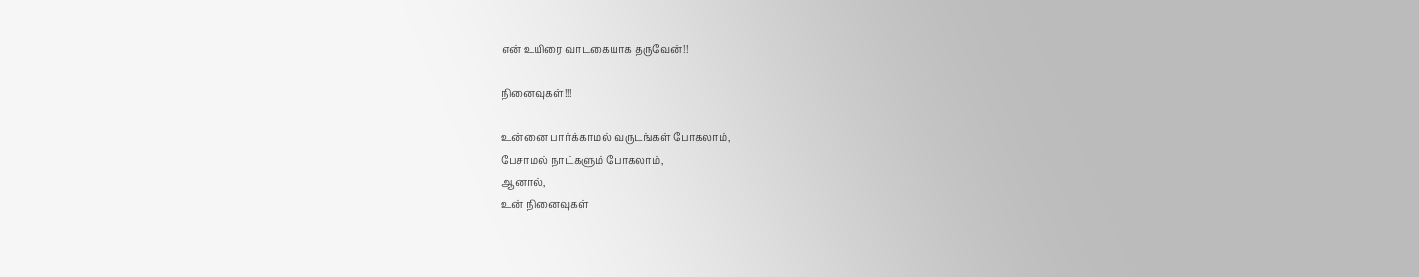என் உயிரை வாடகையாக தருவேன்!!

நினைவுகள்!!!

உன்னை பார்க்காமல் வருடங்கள் போகலாம்,
பேசாமல் நாட்களும் போகலாம்,
ஆனால்,
உன் நினைவுகள்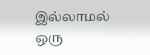இல்லாமல்
ஒரு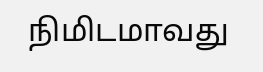நிமிடமாவது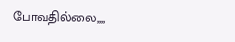போவதில்லை,,,,